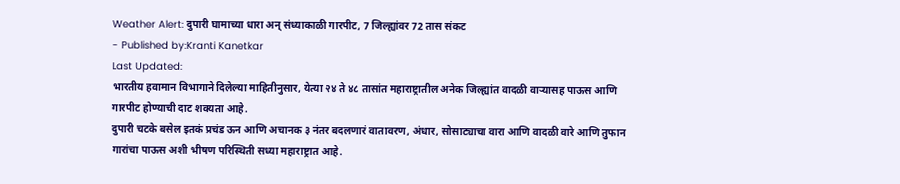Weather Alert: दुपारी घामाच्या धारा अन् संध्याकाळी गारपीट, 7 जिल्ह्यांवर 72 तास संकट
- Published by:Kranti Kanetkar
Last Updated:
भारतीय हवामान विभागाने दिलेल्या माहितीनुसार, येत्या २४ ते ४८ तासांत महाराष्ट्रातील अनेक जिल्ह्यांत वादळी वाऱ्यासह पाऊस आणि गारपीट होण्याची दाट शक्यता आहे.
दुपारी चटके बसेल इतकं प्रचंड ऊन आणि अचानक ३ नंतर बदलणारं वातावरण, अंधार, सोसाट्याचा वारा आणि वादळी वारे आणि तुफान गारांचा पाऊस अशी भीषण परिस्थिती सध्या महाराष्ट्रात आहे.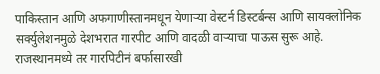पाकिस्तान आणि अफगाणीस्तानमधून येणाऱ्या वेस्टर्न डिस्टर्बन्स आणि सायक्लोनिक सर्क्युलेशनमुळे देशभरात गारपीट आणि वादळी वाऱ्याचा पाऊस सुरू आहे.
राजस्थानमध्ये तर गारपिटीनं बर्फासारखी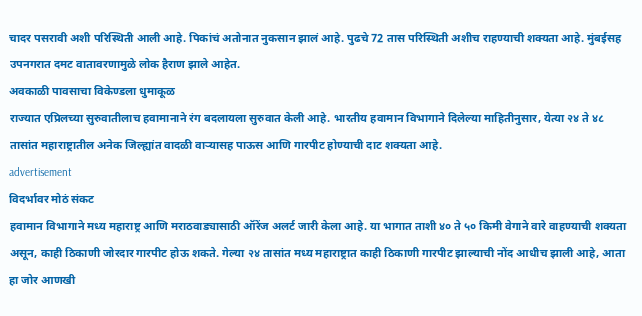चादर पसरावी अशी परिस्थिती आली आहे. पिकांचं अतोनात नुकसान झालं आहे. पुढचे 72 तास परिस्थिती अशीच राहण्याची शक्यता आहे. मुंबईसह उपनगरात दमट वातावरणामुळे लोक हैराण झाले आहेत.
अवकाळी पावसाचा विकेण्डला धुमाकूळ
राज्यात एप्रिलच्या सुरुवातीलाच हवामानाने रंग बदलायला सुरुवात केली आहे. भारतीय हवामान विभागाने दिलेल्या माहितीनुसार, येत्या २४ ते ४८ तासांत महाराष्ट्रातील अनेक जिल्ह्यांत वादळी वाऱ्यासह पाऊस आणि गारपीट होण्याची दाट शक्यता आहे.
advertisement
विदर्भावर मोठं संकट
हवामान विभागाने मध्य महाराष्ट्र आणि मराठवाड्यासाठी ऑरेंज अलर्ट जारी केला आहे. या भागात ताशी ४० ते ५० किमी वेगाने वारे वाहण्याची शक्यता असून, काही ठिकाणी जोरदार गारपीट होऊ शकते. गेल्या २४ तासांत मध्य महाराष्ट्रात काही ठिकाणी गारपीट झाल्याची नोंद आधीच झाली आहे, आता हा जोर आणखी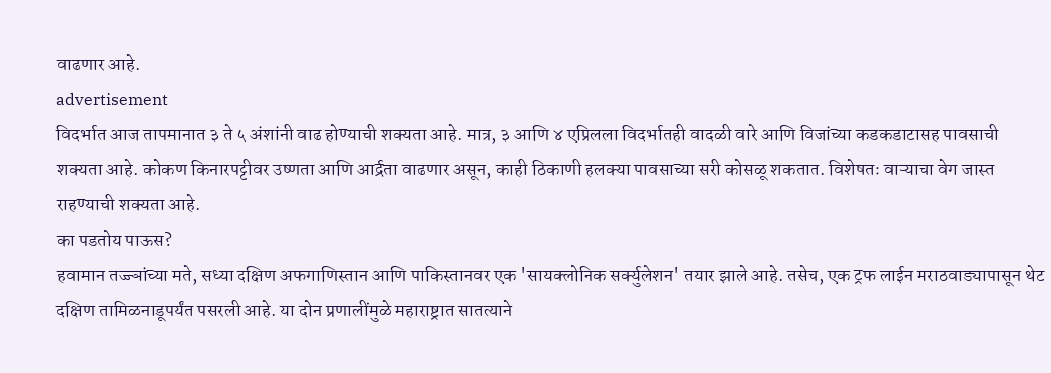वाढणार आहे.
advertisement
विदर्भात आज तापमानात ३ ते ५ अंशांनी वाढ होण्याची शक्यता आहे. मात्र, ३ आणि ४ एप्रिलला विदर्भातही वादळी वारे आणि विजांच्या कडकडाटासह पावसाची शक्यता आहे. कोकण किनारपट्टीवर उष्णता आणि आर्द्रता वाढणार असून, काही ठिकाणी हलक्या पावसाच्या सरी कोसळू शकतात. विशेषतः वाऱ्याचा वेग जास्त राहण्याची शक्यता आहे.
का पडतोय पाऊस?
हवामान तज्ज्ञांच्या मते, सध्या दक्षिण अफगाणिस्तान आणि पाकिस्तानवर एक 'सायक्लोनिक सर्क्युलेशन' तयार झाले आहे. तसेच, एक ट्रफ लाईन मराठवाड्यापासून थेट दक्षिण तामिळनाडूपर्यंत पसरली आहे. या दोन प्रणालींमुळे महाराष्ट्रात सातत्याने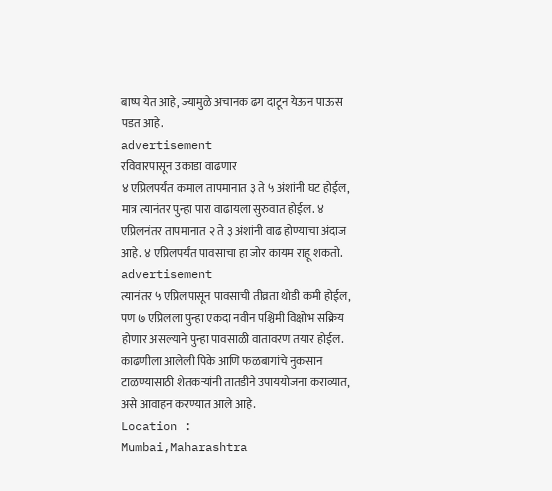बाष्प येत आहे, ज्यामुळे अचानक ढग दाटून येऊन पाऊस पडत आहे.
advertisement
रविवारपासून उकाडा वाढणार
४ एप्रिलपर्यंत कमाल तापमानात ३ ते ५ अंशांनी घट होईल, मात्र त्यानंतर पुन्हा पारा वाढायला सुरुवात होईल. ४ एप्रिलनंतर तापमानात २ ते ३ अंशांनी वाढ होण्याचा अंदाज आहे. ४ एप्रिलपर्यंत पावसाचा हा जोर कायम राहू शकतो.
advertisement
त्यानंतर ५ एप्रिलपासून पावसाची तीव्रता थोडी कमी होईल, पण ७ एप्रिलला पुन्हा एकदा नवीन पश्चिमी विक्षोभ सक्रिय होणार असल्याने पुन्हा पावसाळी वातावरण तयार होईल. काढणीला आलेली पिके आणि फळबागांचे नुकसान टाळण्यासाठी शेतकऱ्यांनी तातडीने उपाययोजना कराव्यात, असे आवाहन करण्यात आले आहे.
Location :
Mumbai,Maharashtra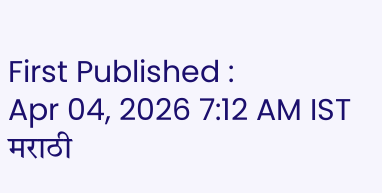First Published :
Apr 04, 2026 7:12 AM IST
मराठी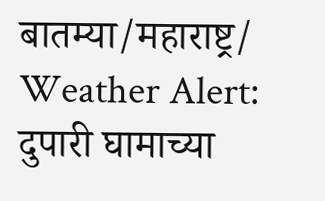बातम्या/महाराष्ट्र/
Weather Alert: दुपारी घामाच्या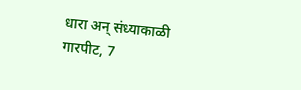धारा अन् संध्याकाळी गारपीट, 7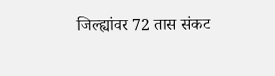जिल्ह्यांवर 72 तास संकट